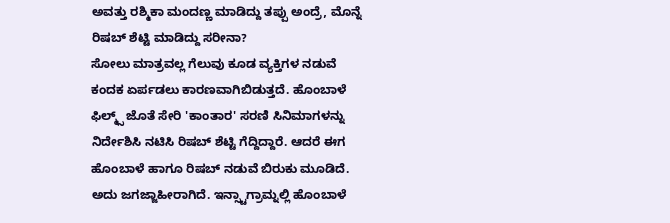ಅವತ್ತು ರಶ್ಮಿಕಾ ಮಂದಣ್ಣ ಮಾಡಿದ್ದು ತಪ್ಪು ಅಂದ್ರೆ, ಮೊನ್ನೆ ರಿಷಬ್ ಶೆಟ್ಟಿ ಮಾಡಿದ್ದು ಸರೀನಾ?
ಸೋಲು ಮಾತ್ರವಲ್ಲ ಗೆಲುವು ಕೂಡ ವ್ಯಕ್ತಿಗಳ ನಡುವೆ ಕಂದಕ ಏರ್ಪಡಲು ಕಾರಣವಾಗಿಬಿಡುತ್ತದೆ. ಹೊಂಬಾಳೆ ಫಿಲ್ಮ್ಸ್ ಜೊತೆ ಸೇರಿ 'ಕಾಂತಾರ' ಸರಣಿ ಸಿನಿಮಾಗಳನ್ನು ನಿರ್ದೇಶಿಸಿ ನಟಿಸಿ ರಿಷಬ್ ಶೆಟ್ಟಿ ಗೆದ್ದಿದ್ದಾರೆ. ಆದರೆ ಈಗ ಹೊಂಬಾಳೆ ಹಾಗೂ ರಿಷಬ್ ನಡುವೆ ಬಿರುಕು ಮೂಡಿದೆ. ಅದು ಜಗಜ್ಜಾಹೀರಾಗಿದೆ. ಇನ್ಸ್ಟಾಗ್ರಾಮ್ನಲ್ಲಿ ಹೊಂಬಾಳೆ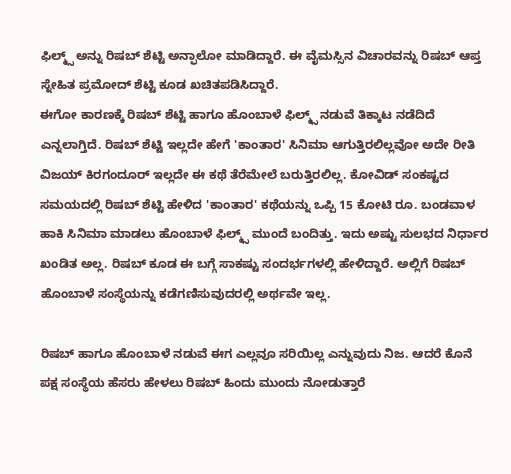ಫಿಲ್ಮ್ಸ್ ಅನ್ನು ರಿಷಬ್ ಶೆಟ್ಟಿ ಅನ್ಫಾಲೋ ಮಾಡಿದ್ದಾರೆ. ಈ ವೈಮಸ್ಸಿನ ವಿಚಾರವನ್ನು ರಿಷಬ್ ಆಪ್ತ ಸ್ನೇಹಿತ ಪ್ರಮೋದ್ ಶೆಟ್ಟಿ ಕೂಡ ಖಚಿತಪಡಿಸಿದ್ದಾರೆ.
ಈಗೋ ಕಾರಣಕ್ಕೆ ರಿಷಬ್ ಶೆಟ್ಟಿ ಹಾಗೂ ಹೊಂಬಾಳೆ ಫಿಲ್ಮ್ಸ್ ನಡುವೆ ತಿಕ್ಕಾಟ ನಡೆದಿದೆ ಎನ್ನಲಾಗ್ತಿದೆ. ರಿಷಬ್ ಶೆಟ್ಟಿ ಇಲ್ಲದೇ ಹೇಗೆ 'ಕಾಂತಾರ' ಸಿನಿಮಾ ಆಗುತ್ತಿರಲಿಲ್ಲವೋ ಅದೇ ರೀತಿ ವಿಜಯ್ ಕಿರಗಂದೂರ್ ಇಲ್ಲದೇ ಈ ಕಥೆ ತೆರೆಮೇಲೆ ಬರುತ್ತಿರಲಿಲ್ಲ. ಕೋವಿಡ್ ಸಂಕಷ್ಟದ ಸಮಯದಲ್ಲಿ ರಿಷಬ್ ಶೆಟ್ಟಿ ಹೇಳಿದ 'ಕಾಂತಾರ' ಕಥೆಯನ್ನು ಒಪ್ಪಿ 15 ಕೋಟಿ ರೂ. ಬಂಡವಾಳ ಹಾಕಿ ಸಿನಿಮಾ ಮಾಡಲು ಹೊಂಬಾಳೆ ಫಿಲ್ಮ್ಸ್ ಮುಂದೆ ಬಂದಿತ್ತು. ಇದು ಅಷ್ಟು ಸುಲಭದ ನಿರ್ಧಾರ ಖಂಡಿತ ಅಲ್ಲ. ರಿಷಬ್ ಕೂಡ ಈ ಬಗ್ಗೆ ಸಾಕಷ್ಟು ಸಂದರ್ಭಗಳಲ್ಲಿ ಹೇಳಿದ್ದಾರೆ. ಅಲ್ಲಿಗೆ ರಿಷಬ್ ಹೊಂಬಾಳೆ ಸಂಸ್ಥೆಯನ್ನು ಕಡೆಗಣಿಸುವುದರಲ್ಲಿ ಅರ್ಥವೇ ಇಲ್ಲ.

ರಿಷಬ್ ಹಾಗೂ ಹೊಂಬಾಳೆ ನಡುವೆ ಈಗ ಎಲ್ಲವೂ ಸರಿಯಿಲ್ಲ ಎನ್ನುವುದು ನಿಜ. ಆದರೆ ಕೊನೆ ಪಕ್ಷ ಸಂಸ್ಥೆಯ ಹೆಸರು ಹೇಳಲು ರಿಷಬ್ ಹಿಂದು ಮುಂದು ನೋಡುತ್ತಾರೆ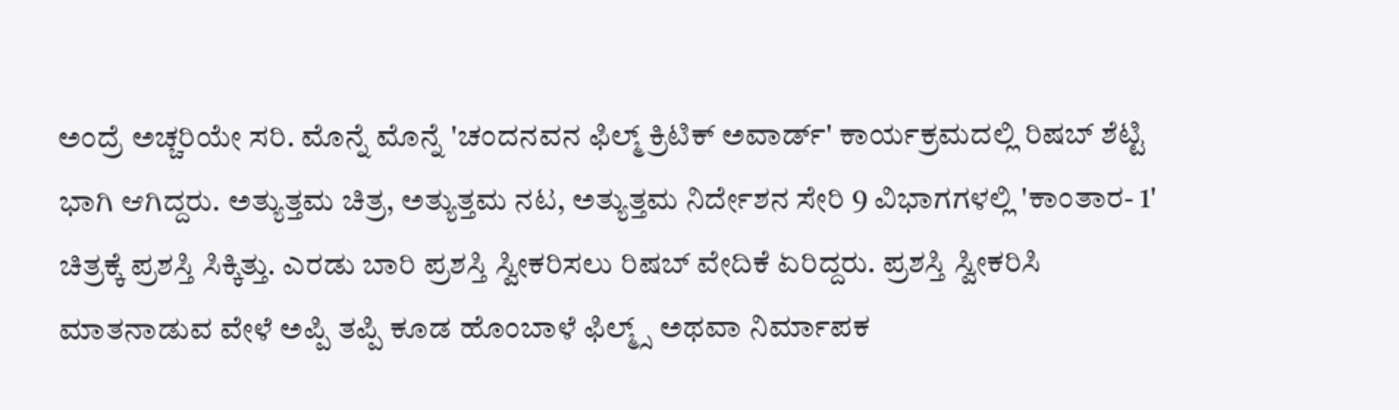ಅಂದ್ರೆ ಅಚ್ಚರಿಯೇ ಸರಿ. ಮೊನ್ನೆ ಮೊನ್ನೆ 'ಚಂದನವನ ಫಿಲ್ಮ್ ಕ್ರಿಟಿಕ್ ಅವಾರ್ಡ್' ಕಾರ್ಯಕ್ರಮದಲ್ಲಿ ರಿಷಬ್ ಶೆಟ್ಟಿ ಭಾಗಿ ಆಗಿದ್ದರು. ಅತ್ಯುತ್ತಮ ಚಿತ್ರ, ಅತ್ಯುತ್ತಮ ನಟ, ಅತ್ಯುತ್ತಮ ನಿರ್ದೇಶನ ಸೇರಿ 9 ವಿಭಾಗಗಳಲ್ಲಿ 'ಕಾಂತಾರ- 1' ಚಿತ್ರಕ್ಕೆ ಪ್ರಶಸ್ತಿ ಸಿಕ್ಕಿತ್ತು. ಎರಡು ಬಾರಿ ಪ್ರಶಸ್ತಿ ಸ್ವೀಕರಿಸಲು ರಿಷಬ್ ವೇದಿಕೆ ಏರಿದ್ದರು. ಪ್ರಶಸ್ತಿ ಸ್ವೀಕರಿಸಿ ಮಾತನಾಡುವ ವೇಳೆ ಅಪ್ಪಿ ತಪ್ಪಿ ಕೂಡ ಹೊಂಬಾಳೆ ಫಿಲ್ಮ್ಸ್ ಅಥವಾ ನಿರ್ಮಾಪಕ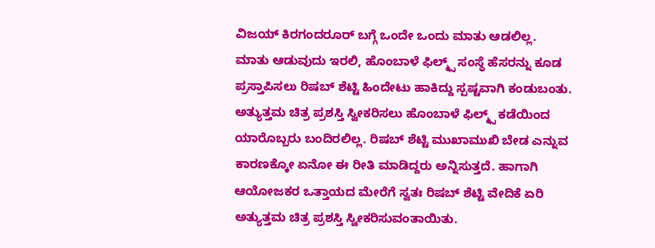ವಿಜಯ್ ಕಿರಗಂದರೂರ್ ಬಗ್ಗೆ ಒಂದೇ ಒಂದು ಮಾತು ಆಡಲಿಲ್ಲ.
ಮಾತು ಆಡುವುದು ಇರಲಿ, ಹೊಂಬಾಳೆ ಫಿಲ್ಮ್ಸ್ ಸಂಸ್ಥೆ ಹೆಸರನ್ನು ಕೂಡ ಪ್ರಸ್ತಾಪಿಸಲು ರಿಷಬ್ ಶೆಟ್ಟಿ ಹಿಂದೇಟು ಹಾಕಿದ್ದು ಸ್ಪಷ್ಟವಾಗಿ ಕಂಡುಬಂತು. ಅತ್ಯುತ್ತಮ ಚಿತ್ರ ಪ್ರಶಸ್ತಿ ಸ್ವೀಕರಿಸಲು ಹೊಂಬಾಳೆ ಫಿಲ್ಮ್ಸ್ ಕಡೆಯಿಂದ ಯಾರೊಬ್ಬರು ಬಂದಿರಲಿಲ್ಲ. ರಿಷಬ್ ಶೆಟ್ಟಿ ಮುಖಾಮುಖಿ ಬೇಡ ಎನ್ನುವ ಕಾರಣಕ್ಕೋ ಏನೋ ಈ ರೀತಿ ಮಾಡಿದ್ದರು ಅನ್ನಿಸುತ್ತದೆ. ಹಾಗಾಗಿ ಆಯೋಜಕರ ಒತ್ತಾಯದ ಮೇರೆಗೆ ಸ್ವತಃ ರಿಷಬ್ ಶೆಟ್ಟಿ ವೇದಿಕೆ ಏರಿ ಅತ್ಯುತ್ತಮ ಚಿತ್ರ ಪ್ರಶಸ್ತಿ ಸ್ವೀಕರಿಸುವಂತಾಯಿತು.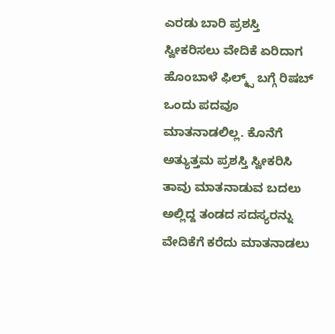ಎರಡು ಬಾರಿ ಪ್ರಶಸ್ತಿ ಸ್ವೀಕರಿಸಲು ವೇದಿಕೆ ಏರಿದಾಗ ಹೊಂಬಾಳೆ ಫಿಲ್ಮ್ಸ್ ಬಗ್ಗೆ ರಿಷಬ್ ಒಂದು ಪದವೂ ಮಾತನಾಡಲಿಲ್ಲ. ಕೊನೆಗೆ ಅತ್ಯುತ್ತಮ ಪ್ರಶಸ್ತಿ ಸ್ವೀಕರಿಸಿ ತಾವು ಮಾತನಾಡುವ ಬದಲು ಅಲ್ಲಿದ್ದ ತಂಡದ ಸದಸ್ಯರನ್ನು ವೇದಿಕೆಗೆ ಕರೆದು ಮಾತನಾಡಲು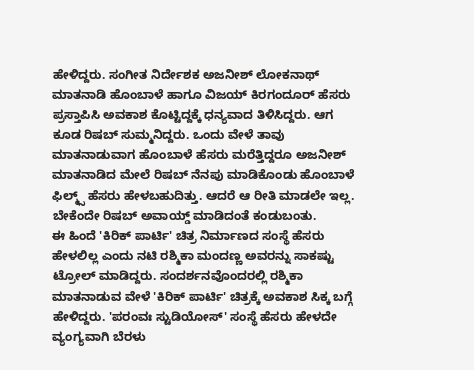ಹೇಳಿದ್ದರು. ಸಂಗೀತ ನಿರ್ದೇಶಕ ಅಜನೀಶ್ ಲೋಕನಾಥ್ ಮಾತನಾಡಿ ಹೊಂಬಾಳೆ ಹಾಗೂ ವಿಜಯ್ ಕಿರಗಂದೂರ್ ಹೆಸರು ಪ್ರಸ್ತಾಪಿಸಿ ಅವಕಾಶ ಕೊಟ್ಟಿದ್ದಕ್ಕೆ ಧನ್ಯವಾದ ತಿಳಿಸಿದ್ದರು. ಆಗ ಕೂಡ ರಿಷಬ್ ಸುಮ್ಮನಿದ್ದರು. ಒಂದು ವೇಳೆ ತಾವು ಮಾತನಾಡುವಾಗ ಹೊಂಬಾಳೆ ಹೆಸರು ಮರೆತ್ತಿದ್ದರೂ ಅಜನೀಶ್ ಮಾತನಾಡಿದ ಮೇಲೆ ರಿಷಬ್ ನೆನಪು ಮಾಡಿಕೊಂಡು ಹೊಂಬಾಳೆ ಫಿಲ್ಮ್ಸ್ ಹೆಸರು ಹೇಳಬಹುದಿತ್ತು. ಆದರೆ ಆ ರೀತಿ ಮಾಡಲೇ ಇಲ್ಲ. ಬೇಕೆಂದೇ ರಿಷಬ್ ಅವಾಯ್ಡ್ ಮಾಡಿದಂತೆ ಕಂಡುಬಂತು.
ಈ ಹಿಂದೆ 'ಕಿರಿಕ್ ಪಾರ್ಟಿ' ಚಿತ್ರ ನಿರ್ಮಾಣದ ಸಂಸ್ಥೆ ಹೆಸರು ಹೇಳಲಿಲ್ಲ ಎಂದು ನಟಿ ರಶ್ಮಿಕಾ ಮಂದಣ್ಣ ಅವರನ್ನು ಸಾಕಷ್ಟು ಟ್ರೋಲ್ ಮಾಡಿದ್ದರು. ಸಂದರ್ಶನವೊಂದರಲ್ಲಿ ರಶ್ಮಿಕಾ ಮಾತನಾಡುವ ವೇಳೆ 'ಕಿರಿಕ್ ಪಾರ್ಟಿ' ಚಿತ್ರಕ್ಕೆ ಅವಕಾಶ ಸಿಕ್ಕ ಬಗ್ಗೆ ಹೇಳಿದ್ದರು. 'ಪರಂವಃ ಸ್ಟುಡಿಯೋಸ್' ಸಂಸ್ಥೆ ಹೆಸರು ಹೇಳದೇ ವ್ಯಂಗ್ಯವಾಗಿ ಬೆರಳು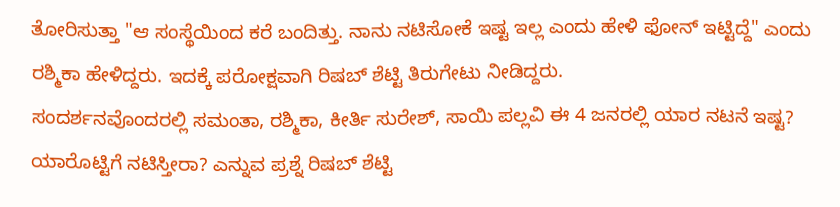ತೋರಿಸುತ್ತಾ "ಆ ಸಂಸ್ಥೆಯಿಂದ ಕರೆ ಬಂದಿತ್ತು. ನಾನು ನಟಿಸೋಕೆ ಇಷ್ಟ ಇಲ್ಲ ಎಂದು ಹೇಳಿ ಫೋನ್ ಇಟ್ಟಿದ್ದೆ" ಎಂದು ರಶ್ಮಿಕಾ ಹೇಳಿದ್ದರು. ಇದಕ್ಕೆ ಪರೋಕ್ಷವಾಗಿ ರಿಷಬ್ ಶೆಟ್ಟಿ ತಿರುಗೇಟು ನೀಡಿದ್ದರು.
ಸಂದರ್ಶನವೊಂದರಲ್ಲಿ ಸಮಂತಾ, ರಶ್ಮಿಕಾ, ಕೀರ್ತಿ ಸುರೇಶ್, ಸಾಯಿ ಪಲ್ಲವಿ ಈ 4 ಜನರಲ್ಲಿ ಯಾರ ನಟನೆ ಇಷ್ಟ? ಯಾರೊಟ್ಟಿಗೆ ನಟಿಸ್ತೀರಾ? ಎನ್ನುವ ಪ್ರಶ್ನೆ ರಿಷಬ್ ಶೆಟ್ಟಿ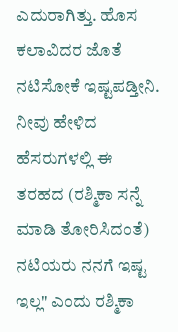ಎದುರಾಗಿತ್ತು. ಹೊಸ ಕಲಾವಿದರ ಜೊತೆ ನಟಿಸೋಕೆ ಇಷ್ಟಪಡ್ತೀನಿ. ನೀವು ಹೇಳಿದ ಹೆಸರುಗಳಲ್ಲಿ ಈ ತರಹದ (ರಶ್ಮಿಕಾ ಸನ್ನೆ ಮಾಡಿ ತೋರಿಸಿದಂತೆ) ನಟಿಯರು ನನಗೆ ಇಷ್ಟ ಇಲ್ಲ" ಎಂದು ರಶ್ಮಿಕಾ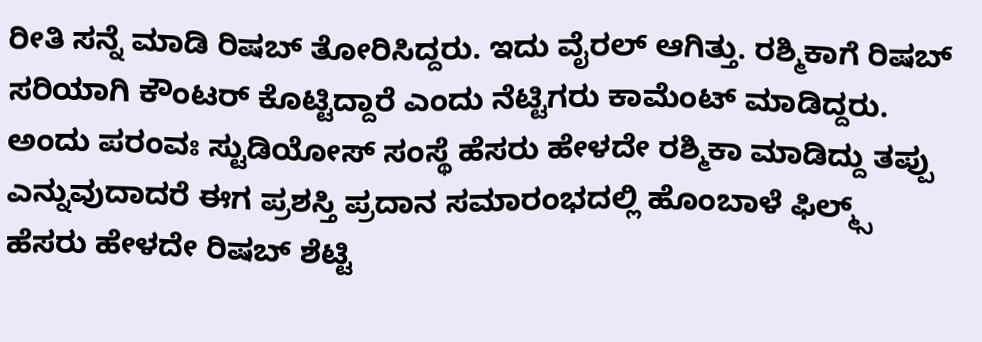ರೀತಿ ಸನ್ನೆ ಮಾಡಿ ರಿಷಬ್ ತೋರಿಸಿದ್ದರು. ಇದು ವೈರಲ್ ಆಗಿತ್ತು. ರಶ್ಮಿಕಾಗೆ ರಿಷಬ್ ಸರಿಯಾಗಿ ಕೌಂಟರ್ ಕೊಟ್ಟಿದ್ದಾರೆ ಎಂದು ನೆಟ್ಟಿಗರು ಕಾಮೆಂಟ್ ಮಾಡಿದ್ದರು.
ಅಂದು ಪರಂವಃ ಸ್ಟುಡಿಯೋಸ್ ಸಂಸ್ಥೆ ಹೆಸರು ಹೇಳದೇ ರಶ್ಮಿಕಾ ಮಾಡಿದ್ದು ತಪ್ಪು ಎನ್ನುವುದಾದರೆ ಈಗ ಪ್ರಶಸ್ತಿ ಪ್ರದಾನ ಸಮಾರಂಭದಲ್ಲಿ ಹೊಂಬಾಳೆ ಫಿಲ್ಮ್ಸ್ ಹೆಸರು ಹೇಳದೇ ರಿಷಬ್ ಶೆಟ್ಟಿ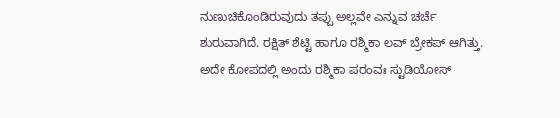ನುಣುಚಿಕೊಂಡಿರುವುದು ತಪ್ಪು ಅಲ್ಲವೇ ಎನ್ನುವ ಚರ್ಚೆ ಶುರುವಾಗಿದೆ. ರಕ್ಷಿತ್ ಶೆಟ್ಟಿ ಹಾಗೂ ರಶ್ಮಿಕಾ ಲವ್ ಬ್ರೇಕಪ್ ಆಗಿತ್ತು. ಅದೇ ಕೋಪದಲ್ಲಿ ಅಂದು ರಶ್ಮಿಕಾ ಪರಂವಃ ಸ್ಟುಡಿಯೋಸ್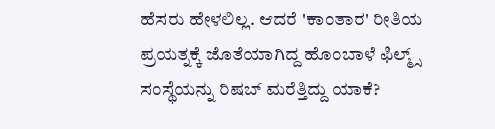ಹೆಸರು ಹೇಳಲಿಲ್ಲ. ಆದರೆ 'ಕಾಂತಾರ' ರೀತಿಯ ಪ್ರಯತ್ನಕ್ಕೆ ಜೊತೆಯಾಗಿದ್ದ ಹೊಂಬಾಳೆ ಫಿಲ್ಮ್ಸ್ ಸಂಸ್ಥೆಯನ್ನು ರಿಷಬ್ ಮರೆತ್ತಿದ್ದು ಯಾಕೆ?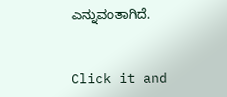ಎನ್ನುವಂತಾಗಿದೆ.


Click it and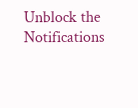Unblock the Notifications